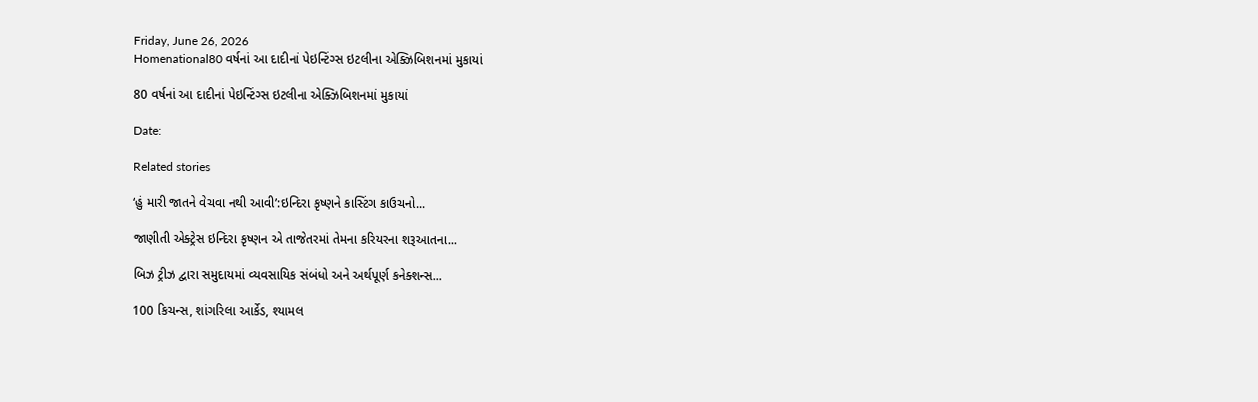Friday, June 26, 2026
Homenational80 વર્ષનાં આ દાદીનાં પેઇન્ટિંગ્સ ઇટલીના એક્ઝિબિશનમાં મુકાયાં

80 વર્ષનાં આ દાદીનાં પેઇન્ટિંગ્સ ઇટલીના એક્ઝિબિશનમાં મુકાયાં

Date:

Related stories

‘હું મારી જાતને વેચવા નથી આવી’:ઇન્દિરા કૃષ્ણને કાસ્ટિંગ કાઉચનો...

જાણીતી એક્ટ્રેસ ઇન્દિરા કૃષ્ણન એ તાજેતરમાં તેમના કરિયરના શરૂઆતના...

બિઝ ટ્રીઝ દ્વારા સમુદાયમાં વ્યવસાયિક સંબંધો અને અર્થપૂર્ણ કનેક્શન્સ...

100 કિચન્સ, શાંગરિલા આર્કેડ, શ્યામલ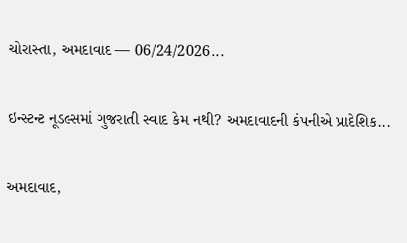ચોરાસ્તા, અમદાવાદ — 06/24/2026...

ઇન્સ્ટન્ટ નૂડલ્સમાં ગુજરાતી સ્વાદ કેમ નથી? અમદાવાદની કંપનીએ પ્રાદેશિક...

અમદાવાદ,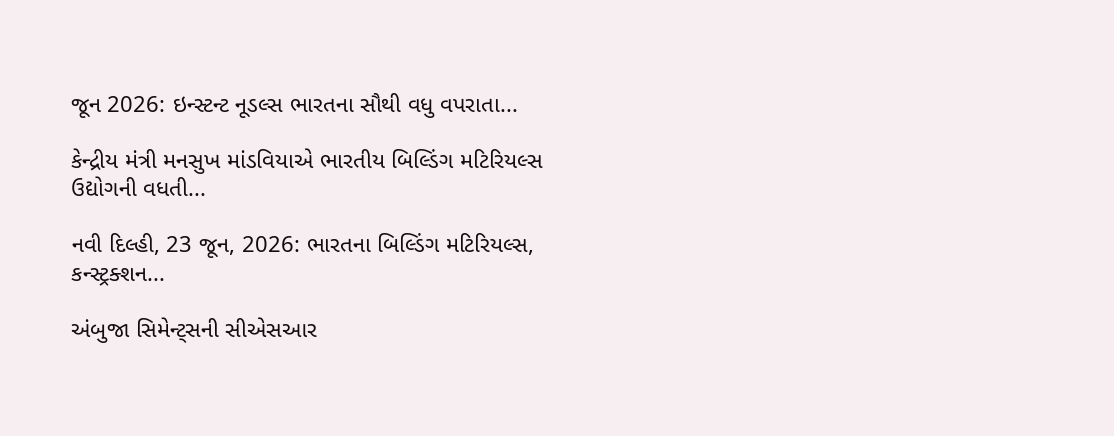જૂન 2026: ઇન્સ્ટન્ટ નૂડલ્સ ભારતના સૌથી વધુ વપરાતા...

કેન્દ્રીય મંત્રી મનસુખ માંડવિયાએ ભારતીય બિલ્ડિંગ મટિરિયલ્સ ઉદ્યોગની વધતી...

નવી દિલ્હી, 23 જૂન, 2026: ભારતના બિલ્ડિંગ મટિરિયલ્સ, કન્સ્ટ્રક્શન...

અંબુજા સિમેન્ટ્સની સીએસઆર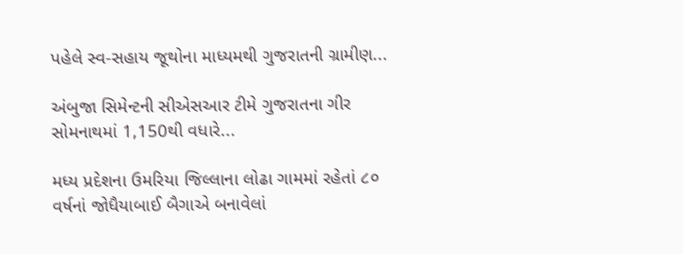પહેલે સ્વ-સહાય જૂથોના માધ્યમથી ગુજરાતની ગ્રામીણ...

અંબુજા સિમેન્ટની સીએસઆર ટીમે ગુજરાતના ગીર સોમનાથમાં 1,150થી વધારે...

મધ્ય પ્રદેશના ઉમરિયા જિલ્લાના લોઢા ગામમાં રહેતાં ૮૦ વર્ષનાં જોધૈયાબાઈ બૈગાએ બનાવેલાં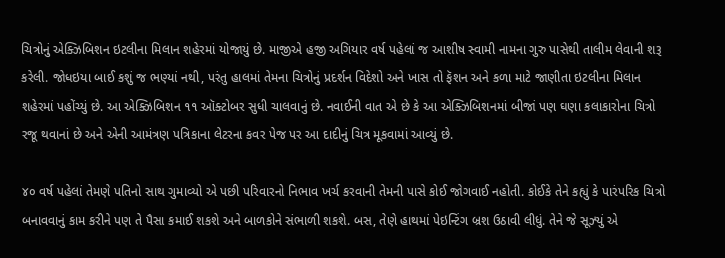ચિત્રોનું એક્ઝિબિશન ઇટલીના મિલાન શહેરમાં યોજાયું છે. માજીએ હજી અગિયાર વર્ષ પહેલાં જ આશીષ સ્વામી નામના ગુરુ પાસેથી તાલીમ લેવાની શરૂ કરેલી. જોધઇયા બાઈ કશું જ ભણ્યાં નથી, પરંતુ હાલમાં તેમના ચિત્રોનું પ્રદર્શન વિદેશો અને ખાસ તો ફૅશન અને કળા માટે જાણીતા ઇટલીના મિલાન શહેરમાં પહોંચ્યું છે. આ એક્ઝિબિશન ૧૧ ઑક્ટોબર સુધી ચાલવાનું છે. નવાઈની વાત એ છે કે આ એક્ઝિબિશનમાં બીજાં પણ ઘણા કલાકારોના ચિત્રો રજૂ થવાનાં છે અને એની આમંત્રણ પત્રિકાના લેટરના કવર પેજ પર આ દાદીનું ચિત્ર મૂકવામાં આવ્યું છે.

૪૦ વર્ષ પહેલાં તેમણે પતિનો સાથ ગુમાવ્યો એ પછી પરિવારનો નિભાવ ખર્ચ કરવાની તેમની પાસે કોઈ જોગવાઈ નહોતી. કોઈકે તેને કહ્યું કે પારંપરિક ‌ચિત્રો બનાવવાનું કામ કરીને પણ તે પૈસા કમાઈ શકશે અને બાળકોને સંભાળી શકશે. બસ, તેણે હાથમાં પેઇન્ટિંગ બ્રશ ઉઠાવી લીધું. તેને જે સૂઝ્યું એ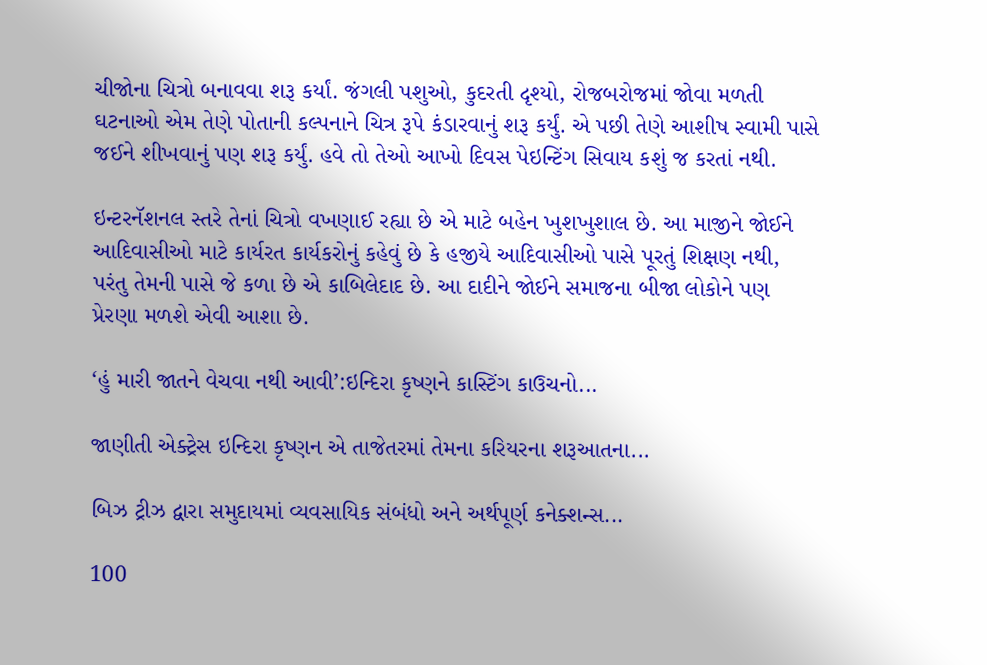ચીજોના ચિત્રો બનાવવા શરૂ કર્યાં. જંગલી પશુઓ, કુદરતી દૃશ્યો, રોજબરોજમાં જોવા મળતી ઘટનાઓ એમ તેણે પોતાની કલ્પનાને ચિત્ર રૂપે કંડારવાનું શરૂ કર્યું. એ પછી તેણે આશીષ સ્વામી પાસે જઈને શીખવાનું પણ શરૂ કર્યું. હવે તો તેઓ આખો દિવસ પેઇન્ટિંગ સિવાય કશું જ કરતાં નથી.

ઇન્ટરનૅશનલ સ્તરે તેનાં ચિત્રો વખણાઈ રહ્યા છે એ માટે બહેન ખુશખુશાલ છે. આ માજીને જોઈને આદિવાસીઓ માટે કાર્યરત કાર્યકરોનું કહેવું છે કે હજીયે આદિવાસીઓ પાસે પૂરતું શિક્ષણ નથી, પરંતુ તેમની પાસે જે કળા છે એ કાબિલેદાદ છે. આ દાદીને જોઈને સમાજના બીજા લોકોને પણ પ્રેરણા મળશે એવી આશા છે.

‘હું મારી જાતને વેચવા નથી આવી’:ઇન્દિરા કૃષ્ણને કાસ્ટિંગ કાઉચનો...

જાણીતી એક્ટ્રેસ ઇન્દિરા કૃષ્ણન એ તાજેતરમાં તેમના કરિયરના શરૂઆતના...

બિઝ ટ્રીઝ દ્વારા સમુદાયમાં વ્યવસાયિક સંબંધો અને અર્થપૂર્ણ કનેક્શન્સ...

100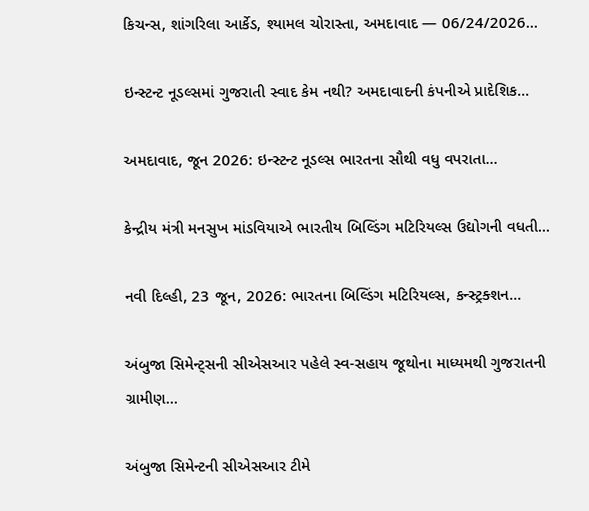કિચન્સ, શાંગરિલા આર્કેડ, શ્યામલ ચોરાસ્તા, અમદાવાદ — 06/24/2026...

ઇન્સ્ટન્ટ નૂડલ્સમાં ગુજરાતી સ્વાદ કેમ નથી? અમદાવાદની કંપનીએ પ્રાદેશિક...

અમદાવાદ, જૂન 2026: ઇન્સ્ટન્ટ નૂડલ્સ ભારતના સૌથી વધુ વપરાતા...

કેન્દ્રીય મંત્રી મનસુખ માંડવિયાએ ભારતીય બિલ્ડિંગ મટિરિયલ્સ ઉદ્યોગની વધતી...

નવી દિલ્હી, 23 જૂન, 2026: ભારતના બિલ્ડિંગ મટિરિયલ્સ, કન્સ્ટ્રક્શન...

અંબુજા સિમેન્ટ્સની સીએસઆર પહેલે સ્વ-સહાય જૂથોના માધ્યમથી ગુજરાતની ગ્રામીણ...

અંબુજા સિમેન્ટની સીએસઆર ટીમે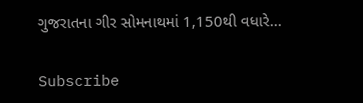ગુજરાતના ગીર સોમનાથમાં 1,150થી વધારે...

Subscribe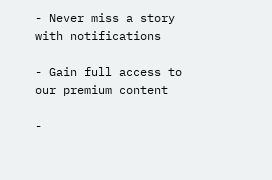- Never miss a story with notifications

- Gain full access to our premium content

-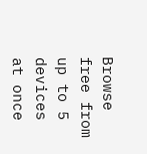Browse free from up to 5 devices at once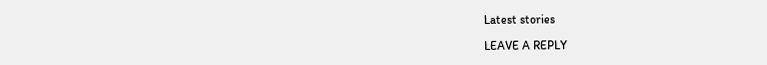Latest stories

LEAVE A REPLY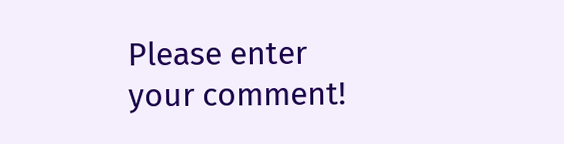Please enter your comment!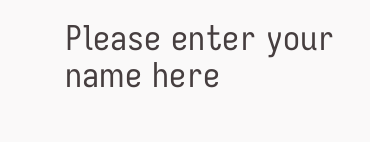Please enter your name here